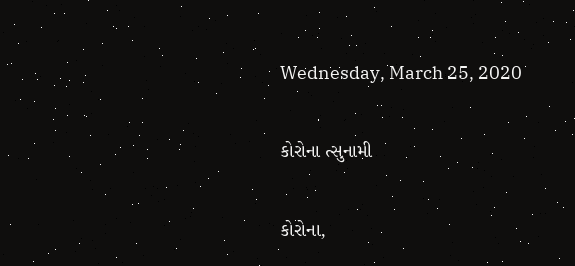Wednesday, March 25, 2020

કોરોના ત્સુનામી

કોરોના,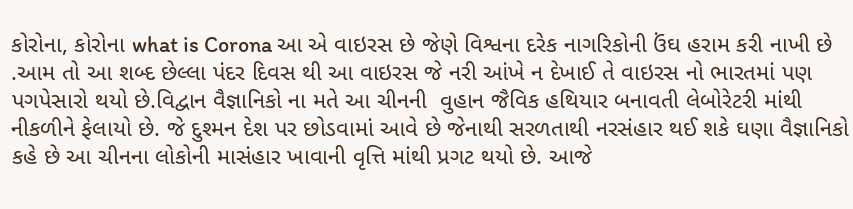કોરોના, કોરોના what is Corona આ એ વાઇરસ છે જેણે વિશ્વના દરેક નાગરિકોની ઉંઘ હરામ કરી નાખી છે .આમ તો આ શબ્દ છેલ્લા પંદર દિવસ થી આ વાઇરસ જે નરી આંખે ન દેખાઈ તે વાઇરસ નો ભારતમાં પણ પગપેસારો થયો છે.વિદ્વાન વૈજ્ઞાનિકો ના મતે આ ચીનની  વુહાન જૈવિક હથિયાર બનાવતી લેબોરેટરી માંથી નીકળીને ફેલાયો છે. જે દુશ્મન દેશ પર છોડવામાં આવે છે જેનાથી સરળતાથી નરસંહાર થઈ શકે ઘણા વૈજ્ઞાનિકો કહે છે આ ચીનના લોકોની માસંહાર ખાવાની વૃત્તિ માંથી પ્રગટ થયો છે. આજે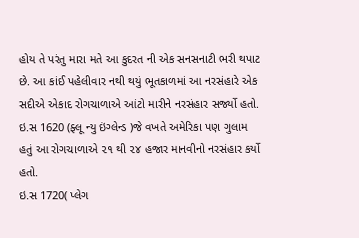હોય તે પરંતુ મારા મતે આ કુદરત ની એક સનસનાટી ભરી થપાટ છે. આ કાંઈ પહેલીવાર નથી થયું ભૂતકાળમાં આ નરસંહારે એક સદીએ એકાદ રોગચાળાએ આંટો મારીને નરસંહાર સર્જ્યો હતો.
ઇ.સ 1620 (ફ્લૂ ન્યુ ઇંગ્લેન્ડ )જે વખતે અમેરિકા પણ ગુલામ હતું આ રોગચાળાએ ૨૧ થી ૨૪ હજાર માનવીનો નરસંહાર કર્યો હતો.
ઇ.સ 1720( પ્લેગ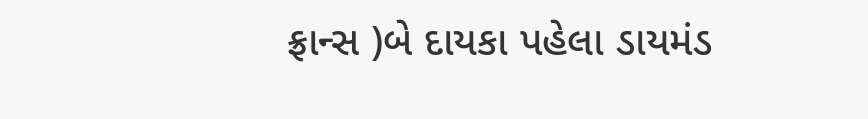ફ્રાન્સ )બે દાયકા પહેલા ડાયમંડ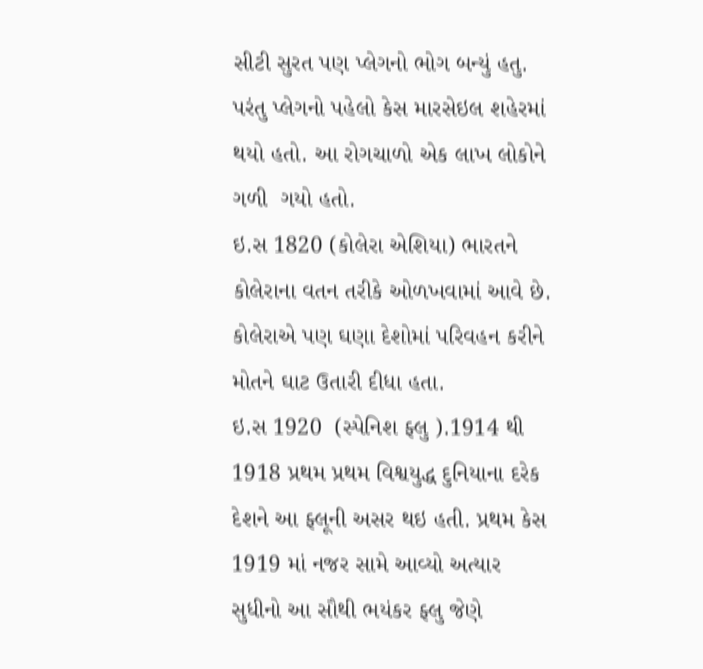સીટી સુરત પણ પ્લેગનો ભોગ બન્યું હતુ.  પરંતુ પ્લેગનો પહેલો કેસ મારસેઇલ શહેરમાં થયો હતો. આ રોગચાળો એક લાખ લોકોને ગળી  ગયો હતો.
ઇ.સ 1820 (કોલેરા એશિયા) ભારતને કોલેરાના વતન તરીકે ઓળખવામાં આવે છે. કોલેરાએ પણ ઘણા દેશોમાં પરિવહન કરીને મોતને ઘાટ ઉતારી દીધા હતા.
ઇ.સ 1920  (સ્પેનિશ ફ્લુ ).1914 થી 1918 પ્રથમ પ્રથમ વિશ્વયુદ્ધ દુનિયાના દરેક દેશને આ ફ્લૂની અસર થઇ હતી. પ્રથમ કેસ 1919 માં નજર સામે આવ્યો અત્યાર સુધીનો આ સૌથી ભયંકર ફ્લુ જેણે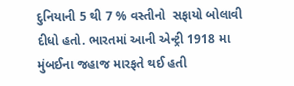દુનિયાની 5 થી 7 % વસ્તીનો  સફાયો બોલાવી દીધો હતો. ભારતમાં આની એન્ટ્રી 1918 મા મુંબઈના જહાજ મારફતે થઈ હતી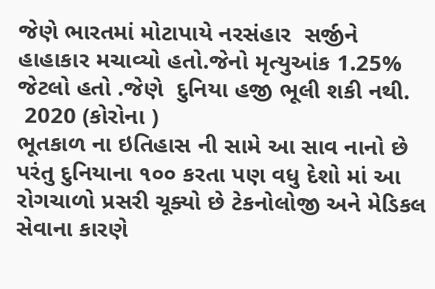જેણે ભારતમાં મોટાપાયે નરસંહાર  સર્જીને હાહાકાર મચાવ્યો હતો.જેનો મૃત્યુઆંક 1.25% જેટલો હતો .જેણે  દુનિયા હજી ભૂલી શકી નથી.
 2020 (કોરોના )
ભૂતકાળ ના ઇતિહાસ ની સામે આ સાવ નાનો છે પરંતુ દુનિયાના ૧૦૦ કરતા પણ વધુ દેશો માં આ રોગચાળો પ્રસરી ચૂક્યો છે ટેકનોલોજી અને મેડિકલ સેવાના કારણે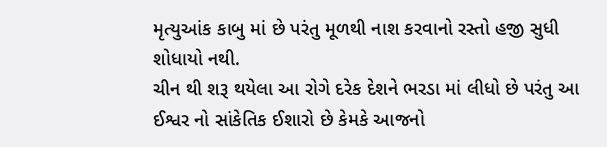મૃત્યુઆંક કાબુ માં છે પરંતુ મૂળથી નાશ કરવાનો રસ્તો હજી સુધી શોધાયો નથી.
ચીન થી શરૂ થયેલા આ રોગે દરેક દેશને ભરડા માં લીધો છે પરંતુ આ  ઈશ્વર નો સાંકેતિક ઈશારો છે કેમકે આજનો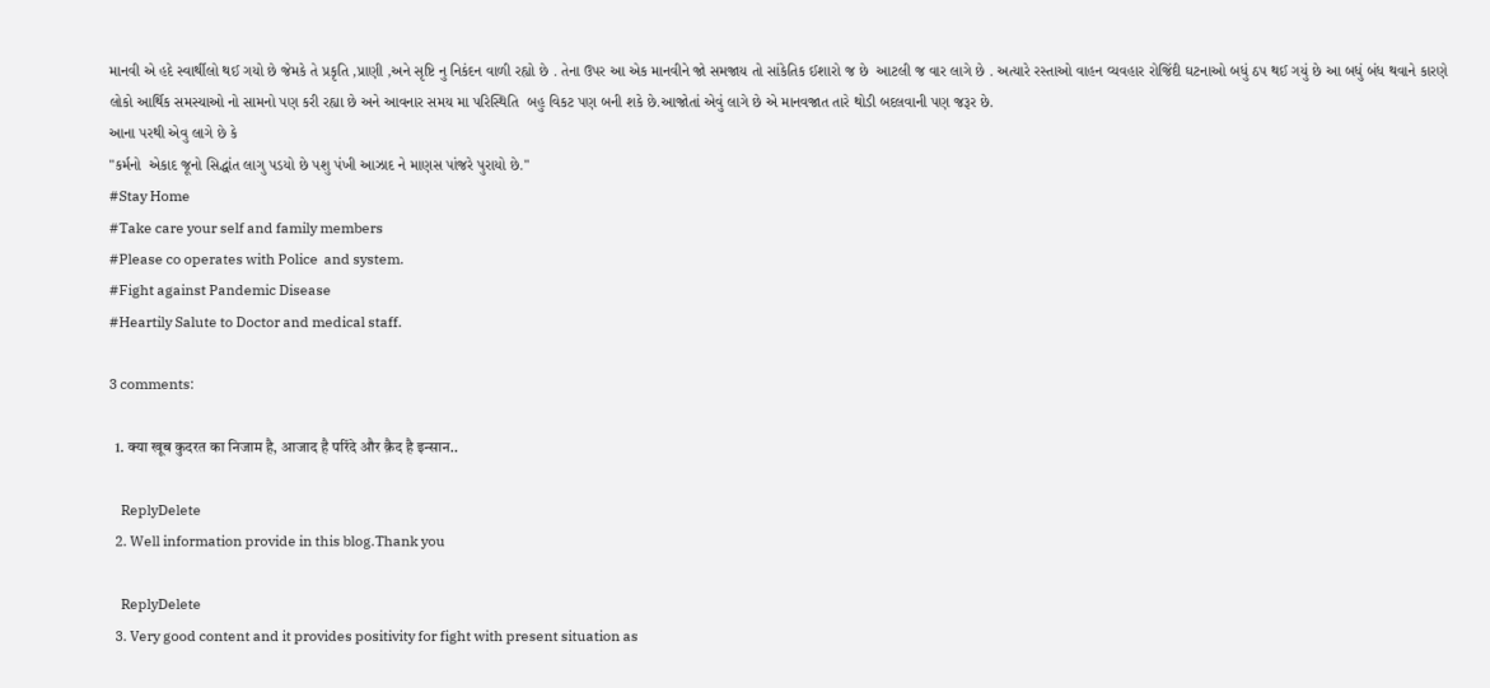માનવી એ હદે સ્વાર્થીલો થઈ ગયો છે જેમકે તે પ્રકૃતિ ,પ્રાણી ,અને સૃષ્ટિ નુ નિકંદન વાળી રહ્યો છે . તેના ઉપર આ એક માનવીને જો સમજાય તો સાંકેતિક ઈશારો જ છે  આટલી જ વાર લાગે છે . અત્યારે રસ્તાઓ વાહન વ્યવહાર રોજિંદી ઘટનાઓ બધું ઠપ થઈ ગયું છે આ બધું બંધ થવાને કારણે લોકો આર્થિક સમસ્યાઓ નો સામનો પણ કરી રહ્યા છે અને આવનાર સમય મા પરિસ્થિતિ  બહુ વિકટ પણ બની શકે છે.આજોતાં એવું લાગે છે એ માનવજાત તારે થોડી બદલવાની પણ જરૂર છે.
આના પરથી એવુ લાગે છે કે
"કર્મનો  એકાદ જૂનો સિદ્ધાંત લાગુ પડયો છે પશુ પંખી આઝાદ ને માણસ પાંજરે પુરાયો છે."
#Stay Home
#Take care your self and family members
#Please co operates with Police  and system.
#Fight against Pandemic Disease
#Heartily Salute to Doctor and medical staff.

3 comments:

  1. क्या खूब कुदरत का निजाम है, आजाद है परिंदे और क़ैद है इन्सान..

    ReplyDelete
  2. Well information provide in this blog.Thank you

    ReplyDelete
  3. Very good content and it provides positivity for fight with present situation as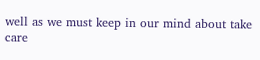well as we must keep in our mind about take care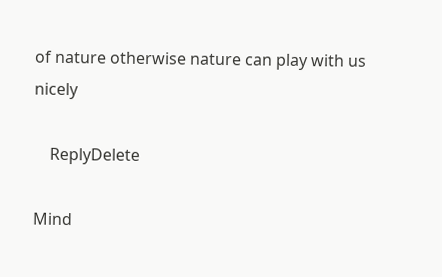of nature otherwise nature can play with us nicely

    ReplyDelete

Mind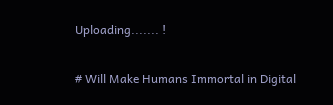Uploading....... !

# Will Make Humans Immortal in Digital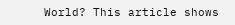World? This article shows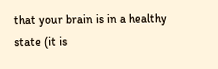that your brain is in a healthy state (it is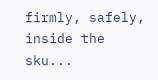firmly, safely, inside the sku...